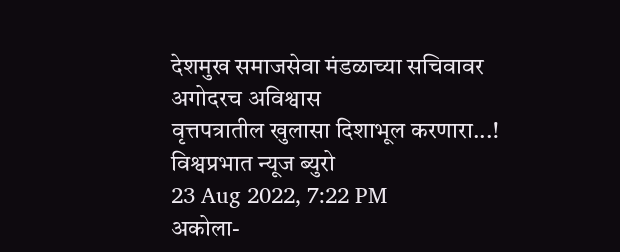देशमुख समाजसेवा मंडळाच्या सचिवावर अगोदरच अविश्वास
वृत्तपत्रातील खुलासा दिशाभूल करणारा...!
विश्वप्रभात न्यूज ब्युरो
23 Aug 2022, 7:22 PM
अकोला-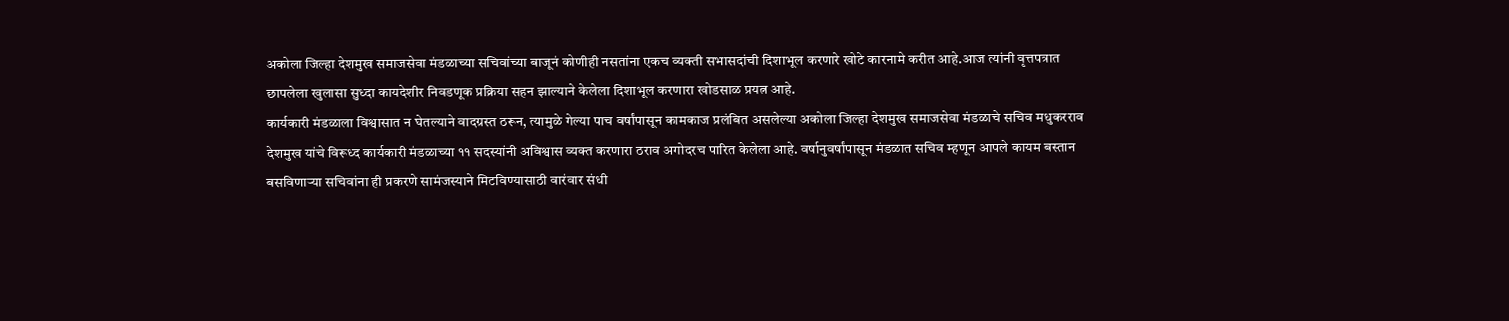अकोला जिल्हा देशमुख समाजसेवा मंडळाच्या सचिवांच्या बाजूनं कोणीही नसतांना एकच व्यक्ती सभासदांची दिशाभूल करणारे खोटे कारनामे करीत आहे.आज त्यांनी वृत्तपत्रात छापलेला खुलासा सुध्दा कायदेशीर निवडणूक प्रक्रिया सहन झाल्याने केलेला दिशाभूल करणारा खोडसाळ प्रयत्न आहे.
कार्यकारी मंडळाला विश्वासात न घेतल्याने वादग्रस्त ठरून, त्यामुळे गेल्या पाच वर्षांपासून कामकाज प्रलंबित असलेल्या अकोला जिल्हा देशमुख समाजसेवा मंडळाचे सचिव मधुकरराव देशमुख यांचे विरूध्द कार्यकारी मंडळाच्या ११ सदस्यांनी अविश्वास व्यक्त करणारा ठराव अगोदरच पारित केलेला आहे. वर्षानुवर्षांपासून मंडळात सचिव म्हणून आपले कायम बस्तान बसविणाऱ्या सचिवांना ही प्रकरणे सामंजस्याने मिटविण्यासाठी वारंवार संधी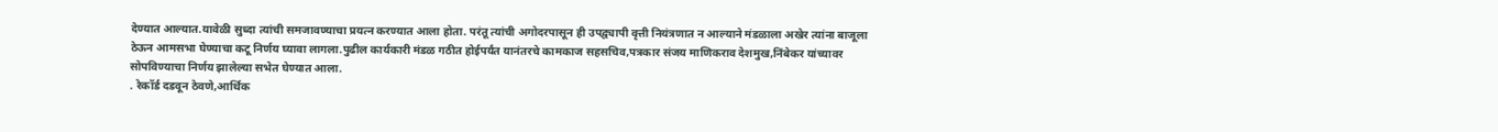देण्यात आल्यात.यावेळी सुध्दा त्यांची समजावण्याचा प्रयत्न करण्यात आला होता. परंतू त्यांची अगोदरपासून ही उपद्व्यापी वृत्ती नियंत्रणात न आल्याने मंडळाला अखेर त्यांना बाजूला ठेऊन आमसभा घेण्याचा कटू निर्णय घ्यावा लागला.पुढील कार्यकारी मंडळ गठीत होईपर्यंत यानंतरचे कामकाज सहसचिव,पत्रकार संजय माणिकराव देशमुख,निंबेकर यांच्यावर सोपविण्याचा निर्णय झालेल्या सभेत घेण्यात आला.
. रेकॉर्ड दडवून ठेवणे,आर्थिक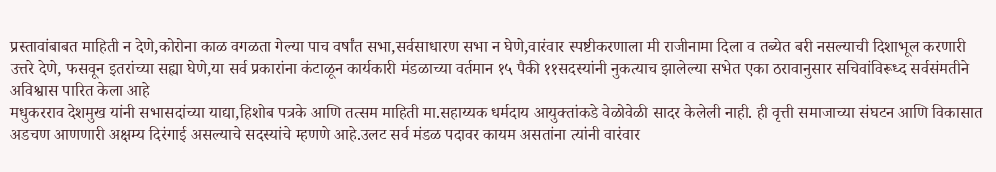प्रस्तावांबाबत माहिती न देणे,कोरोना काळ वगळता गेल्या पाच वर्षांत सभा,सर्वसाधारण सभा न घेणे,वारंवार स्पष्टीकरणाला मी राजीनामा दिला व तब्येत बरी नसल्याची दिशाभूल करणारी उत्तरे देणे, फसवून इतरांच्या सह्या घेणे,या सर्व प्रकारांना कंटाळून कार्यकारी मंडळाच्या वर्तमान १५ पैकी ११सदस्यांनी नुकत्याच झालेल्या सभेत एका ठरावानुसार सचिवांविरूध्द सर्वसंमतीने अविश्वास पारित केला आहे
मधुकरराव देशमुख यांनी सभासदांच्या याद्या,हिशोब पत्रके आणि तत्सम माहिती मा.सहाय्यक धर्मदाय आयुक्तांकडे वेळोवेळी सादर केलेली नाही. ही वृत्ती समाजाच्या संघटन आणि विकासात अडचण आणणारी अक्षम्य दिरंगाई असल्याचे सदस्यांचे म्हणणे आहे.उलट सर्व मंडळ पदावर कायम असतांना त्यांनी वारंवार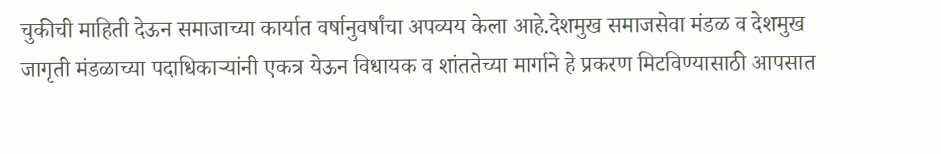चुकीची माहिती देऊन समाजाच्या कार्यात वर्षानुवर्षांचा अपव्यय केला आहे.देशमुख समाजसेवा मंडळ व देशमुख जागृती मंडळाच्या पदाधिकाऱ्यांनी एकत्र येऊन विधायक व शांततेच्या मार्गाने हे प्रकरण मिटविण्यासाठी आपसात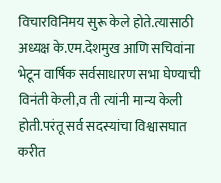विचारविनिमय सुरू केले होते.त्यासाठी अध्यक्ष के.एम.देशमुख आणि सचिवांना भेटून वार्षिक सर्वसाधारण सभा घेण्याची विनंती केली,व ती त्यांनी मान्य केली होती.परंतू सर्व सदस्यांचा विश्वासघात करीत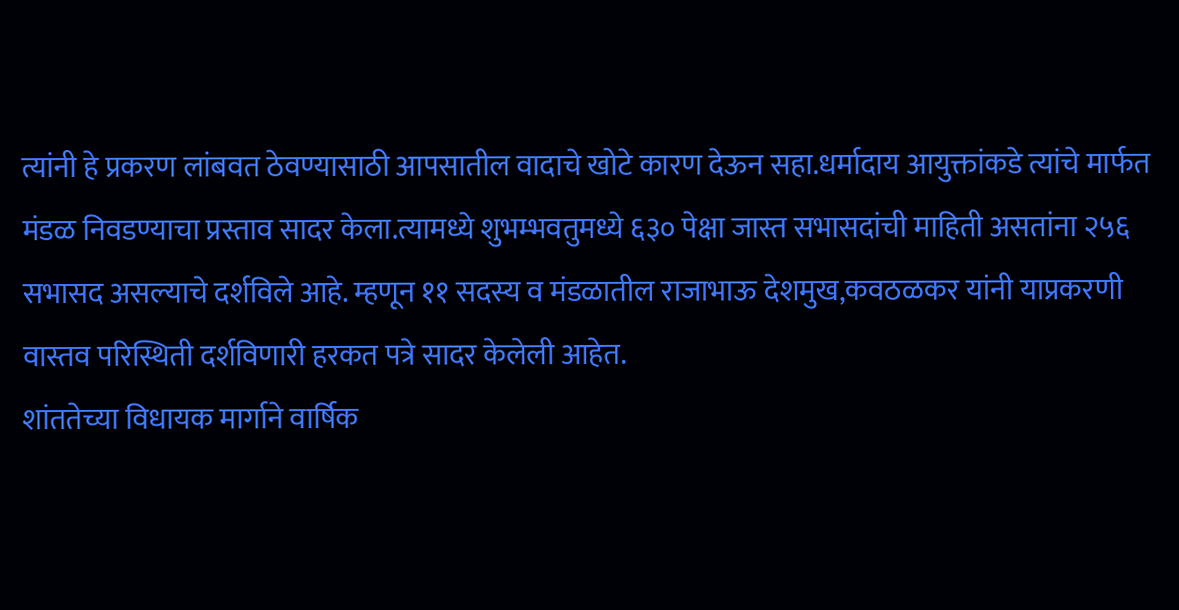त्यांनी हे प्रकरण लांबवत ठेवण्यासाठी आपसातील वादाचे खोटे कारण देऊन सहा.धर्मादाय आयुक्तांकडे त्यांचे मार्फत मंडळ निवडण्याचा प्रस्ताव सादर केला.त्यामध्ये शुभम्भवतुमध्ये ६३० पेक्षा जास्त सभासदांची माहिती असतांना २५६ सभासद असल्याचे दर्शविले आहे. म्हणून ११ सदस्य व मंडळातील राजाभाऊ देशमुख,कवठळकर यांनी याप्रकरणी वास्तव परिस्थिती दर्शविणारी हरकत पत्रे सादर केलेली आहेत.
शांततेच्या विधायक मार्गाने वार्षिक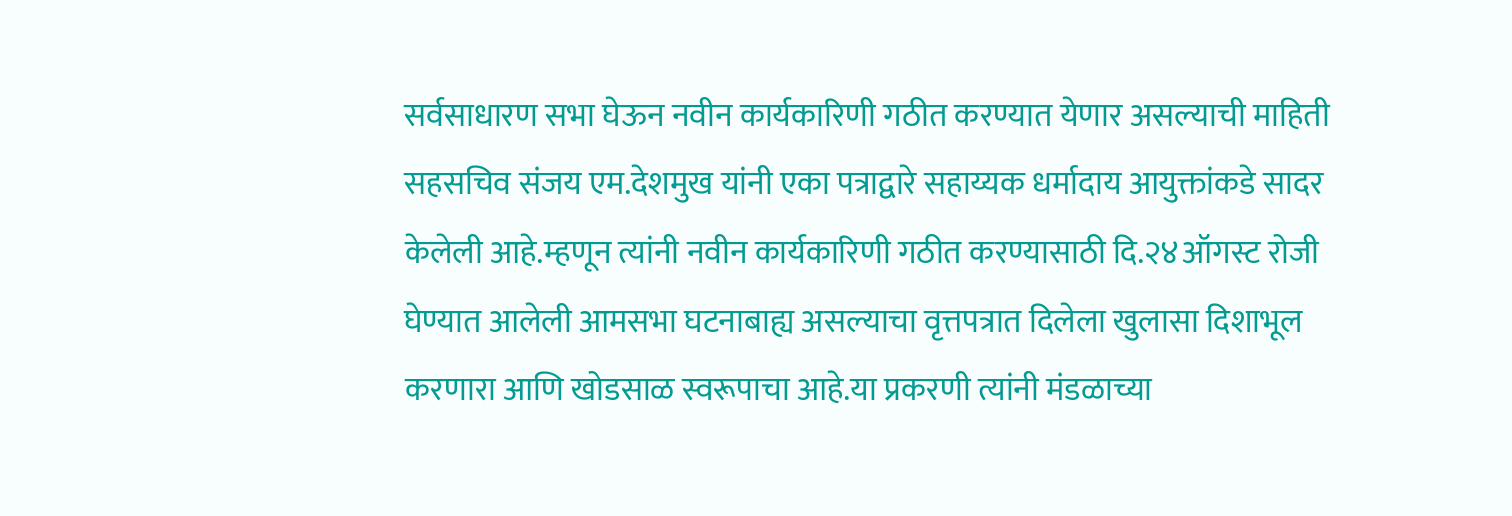सर्वसाधारण सभा घेऊन नवीन कार्यकारिणी गठीत करण्यात येणार असल्याची माहिती सहसचिव संजय एम.देशमुख यांनी एका पत्राद्वारे सहाय्यक धर्मादाय आयुक्तांकडे सादर केलेली आहे.म्हणून त्यांनी नवीन कार्यकारिणी गठीत करण्यासाठी दि.२४ऑगस्ट रोजी घेण्यात आलेली आमसभा घटनाबाह्य असल्याचा वृत्तपत्रात दिलेला खुलासा दिशाभूल करणारा आणि खोडसाळ स्वरूपाचा आहे.या प्रकरणी त्यांनी मंडळाच्या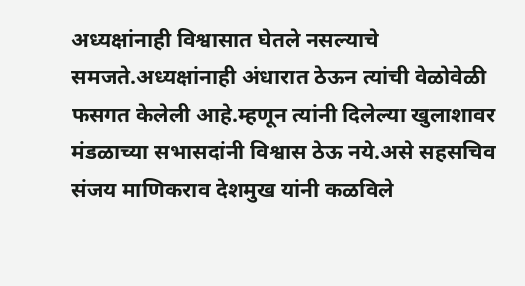अध्यक्षांनाही विश्वासात घेतले नसल्याचे समजते.अध्यक्षांनाही अंधारात ठेऊन त्यांची वेळोवेळी फसगत केलेली आहे.म्हणून त्यांनी दिलेल्या खुलाशावर मंडळाच्या सभासदांनी विश्वास ठेऊ नये.असे सहसचिव संजय माणिकराव देशमुख यांनी कळविले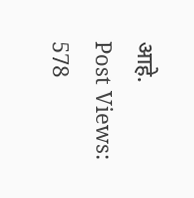आहे.
Post Views: 578